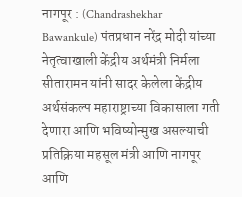नागपूर : (Chandrashekhar Bawankule) पंतप्रधान नरेंद्र मोदी यांच्या नेतृत्वाखाली केंद्रीय अर्थमंत्री निर्मला सीतारामन यांनी सादर केलेला केंद्रीय अर्थसंकल्प महाराष्ट्राच्या विकासाला गती देणारा आणि भविष्योन्मुख असल्याची प्रतिक्रिया महसूल मंत्री आणि नागपूर आणि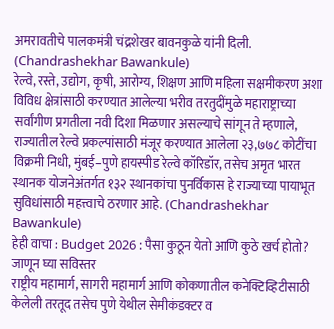अमरावतीचे पालकमंत्री चंद्रशेखर बावनकुळे यांनी दिली. (Chandrashekhar Bawankule)
रेल्वे, रस्ते, उद्योग, कृषी, आरोग्य, शिक्षण आणि महिला सक्षमीकरण अशा विविध क्षेत्रांसाठी करण्यात आलेल्या भरीव तरतुदींमुळे महाराष्ट्राच्या सर्वांगीण प्रगतीला नवी दिशा मिळणार असल्याचे सांगून ते म्हणाले, राज्यातील रेल्वे प्रकल्पांसाठी मंजूर करण्यात आलेला २३,७७८ कोटींचा विक्रमी निधी, मुंबई–पुणे हायस्पीड रेल्वे कॉरिडॉर, तसेच अमृत भारत स्थानक योजनेअंतर्गत १३२ स्थानकांचा पुनर्विकास हे राज्याच्या पायाभूत सुविधांसाठी महत्त्वाचे ठरणार आहे. (Chandrashekhar Bawankule)
हेही वाचा : Budget 2026 : पैसा कुठून येतो आणि कुठे खर्च होतो? जाणून घ्या सविस्तर
राष्ट्रीय महामार्ग, सागरी महामार्ग आणि कोकणातील कनेक्टिव्हिटीसाठी केलेली तरतूद तसेच पुणे येथील सेमीकंडक्टर व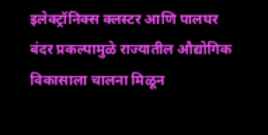इलेक्ट्रॉनिक्स क्लस्टर आणि पालघर बंदर प्रकल्पामुळे राज्यातील औद्योगिक विकासाला चालना मिळून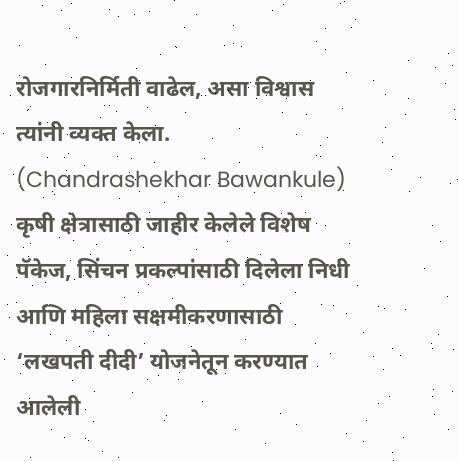रोजगारनिर्मिती वाढेल, असा विश्वास त्यांनी व्यक्त केला. (Chandrashekhar Bawankule)
कृषी क्षेत्रासाठी जाहीर केलेले विशेष पॅकेज, सिंचन प्रकल्पांसाठी दिलेला निधी आणि महिला सक्षमीकरणासाठी ‘लखपती दीदी’ योजनेतून करण्यात आलेली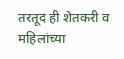तरतूद ही शेतकरी व महिलांच्या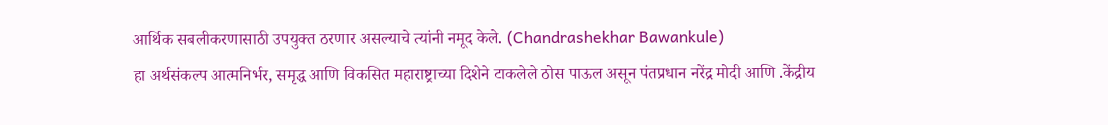आर्थिक सबलीकरणासाठी उपयुक्त ठरणार असल्याचे त्यांनी नमूद केले. (Chandrashekhar Bawankule)
हा अर्थसंकल्प आत्मनिर्भर, समृद्ध आणि विकसित महाराष्ट्राच्या दिशेने टाकलेले ठोस पाऊल असून पंतप्रधान नरेंद्र मोदी आणि .केंद्रीय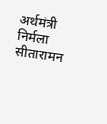अर्थमंत्री निर्मला सीतारामन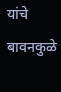यांचे बावनकुळे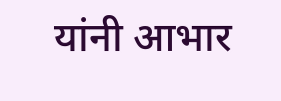यांनी आभार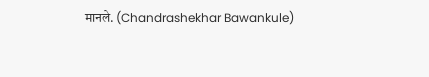मानले. (Chandrashekhar Bawankule)